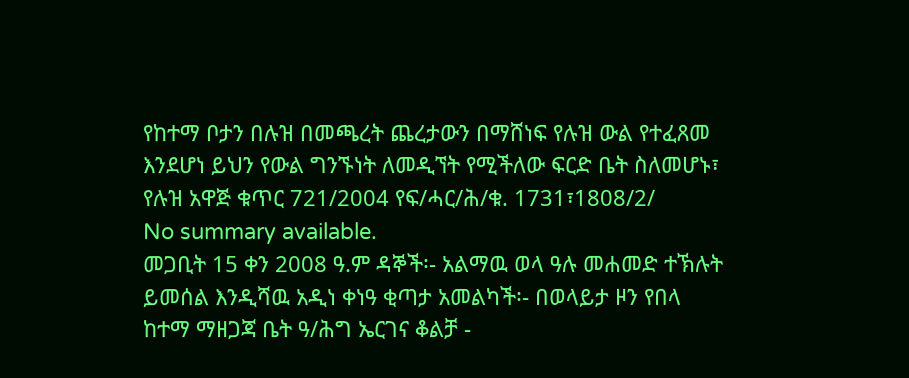የከተማ ቦታን በሉዝ በመጫረት ጨረታውን በማሸነፍ የሉዝ ውል የተፈጸመ እንደሆነ ይህን የውል ግንኙነት ለመዲኘት የሚችለው ፍርድ ቤት ስለመሆኑ፣ የሉዝ አዋጅ ቁጥር 721/2004 የፍ/ሓር/ሕ/ቁ. 1731፣1808/2/
No summary available.
መጋቢት 15 ቀን 2008 ዓ.ም ዳኞች፡- አልማዉ ወላ ዓሉ መሐመድ ተኽሉት ይመሰል እንዲሻዉ አዲነ ቀነዓ ቂጣታ አመልካች፡- በወላይታ ዞን የበላ ከተማ ማዘጋጃ ቤት ዓ/ሕግ ኤርገና ቆልቻ -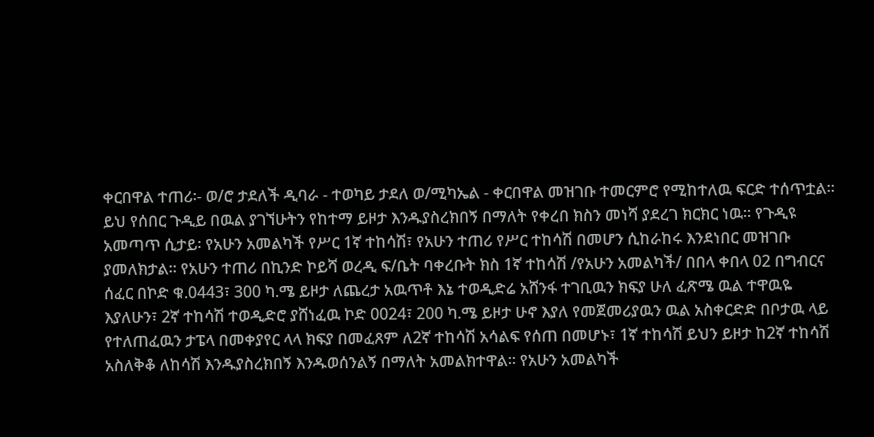ቀርበዋል ተጠሪ፡- ወ/ሮ ታደለች ዲባራ - ተወካይ ታደለ ወ/ሚካኤል - ቀርበዋል መዝገቡ ተመርምሮ የሚከተለዉ ፍርድ ተሰጥቷል።
ይህ የሰበር ጉዲይ በዉል ያገኘሁትን የከተማ ይዞታ እንዱያስረክበኝ በማለት የቀረበ ክስን መነሻ ያደረገ ክርክር ነዉ። የጉዲዩ አመጣጥ ሲታይ፡ የአሁን አመልካች የሥር 1ኛ ተከሳሽ፣ የአሁን ተጠሪ የሥር ተከሳሽ በመሆን ሲከራከሩ እንደነበር መዝገቡ ያመለክታል። የአሁን ተጠሪ በኪንድ ኮይሻ ወረዲ ፍ/ቤት ባቀረቡት ክስ 1ኛ ተከሳሽ /የአሁን አመልካች/ በበላ ቀበላ 02 በግብርና ሰፈር በኮድ ቁ.0443፣ 300 ካ.ሜ ይዞታ ለጨረታ አዉጥቶ እኔ ተወዲድሬ አሸንፋ ተገቢዉን ክፍያ ሁለ ፈጽሜ ዉል ተዋዉዬ እያለሁን፣ 2ኛ ተከሳሽ ተወዲድሮ ያሸነፈዉ ኮድ 0024፣ 200 ካ.ሜ ይዞታ ሁኖ እያለ የመጀመሪያዉን ዉል አስቀርድድ በቦታዉ ላይ የተለጠፈዉን ታፔላ በመቀያየር ላላ ክፍያ በመፈጸም ለ2ኛ ተከሳሽ አሳልፍ የሰጠ በመሆኑ፣ 1ኛ ተከሳሽ ይህን ይዞታ ከ2ኛ ተከሳሽ አስለቅቆ ለከሳሽ እንዱያስረክበኝ እንዱወሰንልኝ በማለት አመልክተዋል። የአሁን አመልካች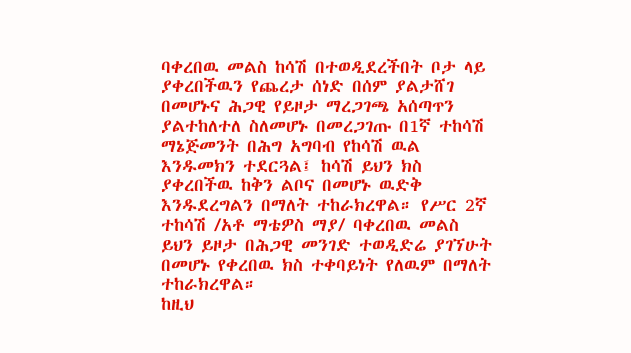ባቀረበዉ መልስ ከሳሽ በተወዲደረችበት ቦታ ላይ ያቀረበችዉን የጨረታ ሰነድ በሰም ያልታሸገ በመሆኑና ሕጋዊ የይዞታ ማረጋገጫ አሰጣጥን ያልተከለተለ ስለመሆኑ በመረጋገጡ በ1ኛ ተከሳሽ ማኔጅመንት በሕግ አግባብ የከሳሽ ዉል እንዱመክን ተደርጓል፤ ከሳሽ ይህን ክስ ያቀረበችዉ ከቅን ልቦና በመሆኑ ዉድቅ እንዱደረግልን በማለት ተከራክረዋል። የሥር 2ኛ ተከሳሽ /አቶ ማቴዎስ ማያ/ ባቀረበዉ መልስ ይህን ይዞታ በሕጋዊ መንገድ ተወዲድሬ ያገኘሁት በመሆኑ የቀረበዉ ክስ ተቀባይነት የለዉም በማለት ተከራክረዋል።
ከዚህ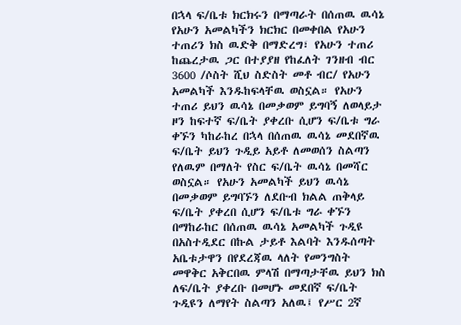በኋላ ፍ/ቤቱ ክርክሩን በማጣራት በሰጠዉ ዉሳኔ የአሁን አመልካችን ክርክር በመቀበል የአሁን ተጠሪን ክስ ዉድቅ በማድረግ፣ የአሁን ተጠሪ ከጨረታዉ ጋር በተያያዘ የከፈለት ገንዘብ ብር 3600 /ሶስት ሺህ ስድስት መቶ ብር/ የአሁን አመልካች እንዱከፍላቸዉ ወስኗል። የአሁን ተጠሪ ይህን ዉሳኔ በመቃወም ይግባኝ ለወላይታ ዞን ከፍተኛ ፍ/ቤት ያቀረቡ ሲሆን ፍ/ቤቱ ግራ ቀኙን ካከራከረ በኋላ በሰጠዉ ዉሳኔ መደበኛዉ ፍ/ቤት ይህን ጉዲይ አይቶ ለመወሰን ስልጣን የለዉም በማለት የስር ፍ/ቤት ዉሳኔ በመሻር ወስኗል። የአሁን አመልካች ይህን ዉሳኔ በመቃወም ይግባኙን ለደቡብ ክልል ጠቅላይ ፍ/ቤት ያቀረበ ሲሆን ፍ/ቤቱ ግራ ቀኙን በማከራከር በሰጠዉ ዉሳኔ አመልካች ጉዲዩ በአስተዲደር በኩል ታይቶ እልባት እንዱሰጣት አቤቱታዋን በየደረጃዉ ላለት የመንግስት መዋቅር አቅርበዉ ምላሽ በማጣታቸዉ ይህን ክስ ለፍ/ቤት ያቀረቡ በመሆኑ መደበኛ ፍ/ቤት ጉዲዩን ለማየት ስልጣን አለዉ፤ የሥር 2ኛ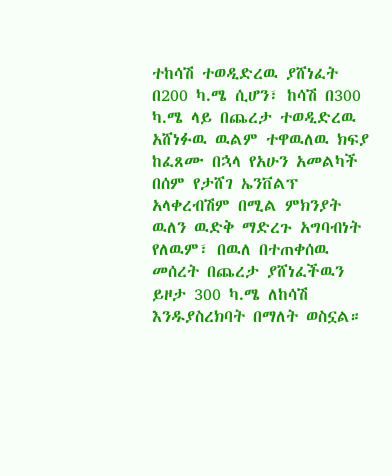ተከሳሽ ተወዲድረዉ ያሸነፈት በ200 ካ.ሜ ሲሆን፣ ከሳሽ በ300 ካ.ሜ ላይ በጨረታ ተወዲድረዉ አሸነፉዉ ዉልም ተዋዉለዉ ክፍያ ከፈጸሙ በኋላ የአሁን አመልካች በሰም የታሸገ ኤንቨልፕ አላቀረብሽም በሚል ምክንያት ዉለን ዉድቅ ማድረጉ አግባብነት የለዉም፣ በዉለ በተጠቀሰዉ መሰረት በጨረታ ያሸነፈችዉን ይዞታ 300 ካ.ሜ ለከሳሽ እንዱያስረክባት በማለት ወስኗል።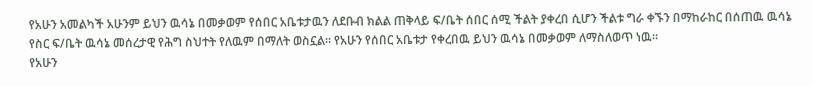የአሁን አመልካች አሁንም ይህን ዉሳኔ በመቃወም የሰበር አቤቱታዉን ለደቡብ ክልል ጠቅላይ ፍ/ቤት ሰበር ሰሚ ችልት ያቀረበ ሲሆን ችልቱ ግራ ቀኙን በማከራከር በሰጠዉ ዉሳኔ የስር ፍ/ቤት ዉሳኔ መሰረታዊ የሕግ ስህተት የለዉም በማለት ወስኗል። የአሁን የሰበር አቤቱታ የቀረበዉ ይህን ዉሳኔ በመቃወም ለማስለወጥ ነዉ።
የአሁን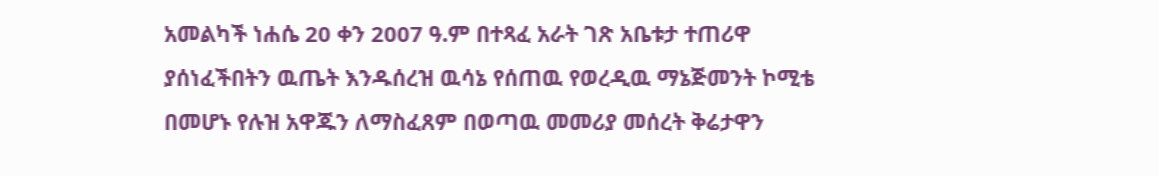አመልካች ነሐሴ 20 ቀን 2007 ዓ.ም በተጻፈ አራት ገጽ አቤቱታ ተጠሪዋ ያሰነፈችበትን ዉጤት እንዱሰረዝ ዉሳኔ የሰጠዉ የወረዲዉ ማኔጅመንት ኮሚቴ በመሆኑ የሉዝ አዋጁን ለማስፈጸም በወጣዉ መመሪያ መሰረት ቅሬታዋን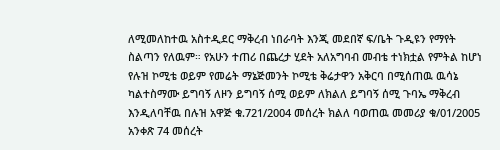ለሚመለከተዉ አስተዲደር ማቅረብ ነበራባት እንጂ መደበኛ ፍ/ቤት ጉዲዩን የማየት ስልጣን የለዉም። የአሁን ተጠሪ በጨረታ ሂደት አለአግባብ መብቴ ተነክቷል የምትል ከሆነ የሉዝ ኮሚቴ ወይም የመሬት ማኔጅመንት ኮሚቴ ቅሬታዋን አቅርባ በሚሰጠዉ ዉሳኔ ካልተስማሙ ይግባኝ ለዞን ይግባኝ ሰሚ ወይም ለክልለ ይግባኝ ሰሚ ጉባኤ ማቅረብ እንዲለባቸዉ በሉዝ አዋጅ ቁ.721/2004 መሰረት ክልለ ባወጠዉ መመሪያ ቁ/01/2005 አንቀጽ 74 መሰረት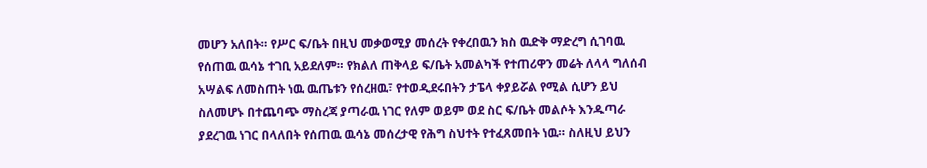መሆን አለበት። የሥር ፍ/ቤት በዚህ መቃወሚያ መሰረት የቀረበዉን ክስ ዉድቅ ማድረግ ሲገባዉ የሰጠዉ ዉሳኔ ተገቢ አይደለም። የክልለ ጠቅላይ ፍ/ቤት አመልካች የተጠሪዋን መሬት ለላላ ግለሰብ አሣልፍ ለመስጠት ነዉ ዉጤቱን የሰረዘዉ፣ የተወዲደሩበትን ታፔላ ቀያይሯል የሚል ሲሆን ይህ ስለመሆኑ በተጨባጭ ማስረጃ ያጣራዉ ነገር የለም ወይም ወደ ስር ፍ/ቤት መልሶት እንዱጣራ ያደረገዉ ነገር በላለበት የሰጠዉ ዉሳኔ መሰረታዊ የሕግ ስህተት የተፈጸመበት ነዉ። ስለዚህ ይህን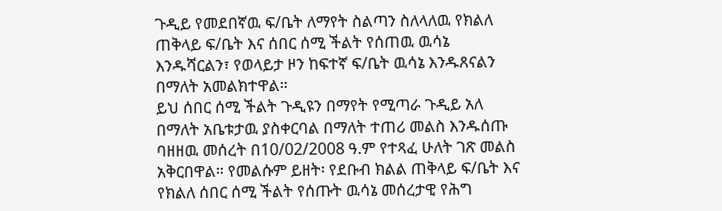ጉዲይ የመደበኛዉ ፍ/ቤት ለማየት ስልጣን ስለላለዉ የክልለ ጠቅላይ ፍ/ቤት እና ሰበር ሰሚ ችልት የሰጠዉ ዉሳኔ እንዱሻርልን፣ የወላይታ ዞን ከፍተኛ ፍ/ቤት ዉሳኔ እንዱጸናልን በማለት አመልክተዋል።
ይህ ሰበር ሰሚ ችልት ጉዲዩን በማየት የሚጣራ ጉዲይ አለ በማለት አቤቱታዉ ያስቀርባል በማለት ተጠሪ መልስ እንዱሰጡ ባዘዘዉ መሰረት በ10/02/2008 ዓ.ም የተጻፈ ሁለት ገጽ መልስ አቅርበዋል። የመልሱም ይዘት፡ የደቡብ ክልል ጠቅላይ ፍ/ቤት እና የክልለ ሰበር ሰሚ ችልት የሰጡት ዉሳኔ መሰረታዊ የሕግ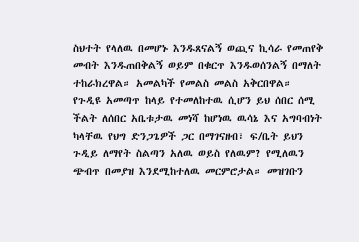ስህተት የላለዉ በመሆኑ እንዱጸናልኝ ወጪና ኪሳራ የመጠየቅ መብት እንዱጠበቅልኝ ወይም በቁርጥ እንዱወሰንልኝ በማለት ተከራክረዋል። አመልካች የመልስ መልስ አቅርበዋል።
የጉዲዩ አመጣጥ ከላይ የተመለከተዉ ሲሆን ይህ ሰበር ሰሚ ችልት ለሰበር አቤቱታዉ መነሻ ከሆነዉ ዉሳኔ እና አግባብነት ካላቸዉ የህግ ድንጋጌዎች ጋር በማገናዘብ፣ ፍ/ቤት ይህን ጉዲይ ለማየት ስልጣን አለዉ ወይስ የለዉም? የሚለዉን ጭብጥ በመያዝ እንደሚከተለዉ መርምሮታል። መዝገቡን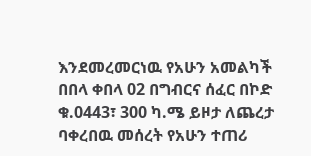እንደመረመርነዉ የአሁን አመልካች በበላ ቀበላ 02 በግብርና ሰፈር በኮድ ቁ.0443፣ 300 ካ.ሜ ይዞታ ለጨረታ ባቀረበዉ መሰረት የአሁን ተጠሪ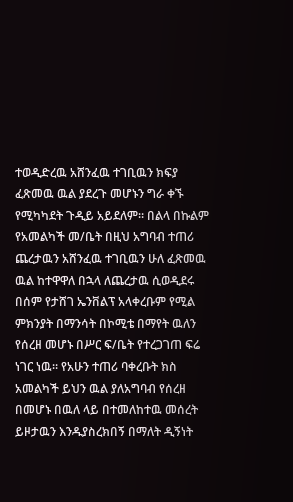ተወዲድረዉ አሸንፈዉ ተገቢዉን ክፍያ ፈጽመዉ ዉል ያደረጉ መሆኑን ግራ ቀኙ የሚካካደት ጉዲይ አይደለም። በልላ በኩልም የአመልካች መ/ቤት በዚህ አግባብ ተጠሪ ጨረታዉን አሸንፈዉ ተገቢዉን ሁለ ፈጽመዉ ዉል ከተዋዋለ በኋላ ለጨረታዉ ሲወዲደሩ በሰም የታሸገ ኤንቨልፕ አላቀረቡም የሚል ምክንያት በማንሳት በኮሚቴ በማየት ዉለን የሰረዘ መሆኑ በሥር ፍ/ቤት የተረጋገጠ ፍሬ ነገር ነዉ። የአሁን ተጠሪ ባቀረቡት ክስ አመልካች ይህን ዉል ያለአግባብ የሰረዘ በመሆኑ በዉለ ላይ በተመለከተዉ መሰረት ይዞታዉን እንዱያስረክበኝ በማለት ዲኝነት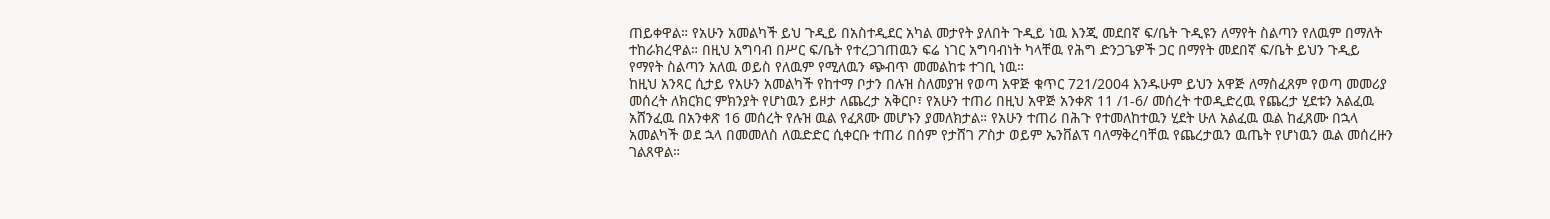ጠይቀዋል። የአሁን አመልካች ይህ ጉዲይ በአስተዲደር አካል መታየት ያለበት ጉዲይ ነዉ እንጂ መደበኛ ፍ/ቤት ጉዲዩን ለማየት ስልጣን የለዉም በማለት ተከራክረዋል። በዚህ አግባብ በሥር ፍ/ቤት የተረጋገጠዉን ፍሬ ነገር አግባብነት ካላቸዉ የሕግ ድንጋጌዎች ጋር በማየት መደበኛ ፍ/ቤት ይህን ጉዲይ የማየት ስልጣን አለዉ ወይስ የለዉም የሚለዉን ጭብጥ መመልከቱ ተገቢ ነዉ።
ከዚህ አንጻር ሲታይ የአሁን አመልካች የከተማ ቦታን በሉዝ ስለመያዝ የወጣ አዋጅ ቁጥር 721/2004 እንዱሁም ይህን አዋጅ ለማስፈጸም የወጣ መመሪያ መሰረት ለክርክር ምክንያት የሆነዉን ይዞታ ለጨረታ አቅርቦ፣ የአሁን ተጠሪ በዚህ አዋጅ አንቀጽ 11 /1-6/ መሰረት ተወዲድረዉ የጨረታ ሂደቱን አልፈዉ አሸንፈዉ በአንቀጽ 16 መሰረት የሉዝ ዉል የፈጸሙ መሆኑን ያመለክታል። የአሁን ተጠሪ በሕጉ የተመለከተዉን ሂደት ሁለ አልፈዉ ዉል ከፈጸሙ በኋላ አመልካች ወደ ኋላ በመመለስ ለዉድድር ሲቀርቡ ተጠሪ በሰም የታሸገ ፖስታ ወይም ኤንቨልፕ ባለማቅረባቸዉ የጨረታዉን ዉጤት የሆነዉን ዉል መሰረዙን ገልጸዋል።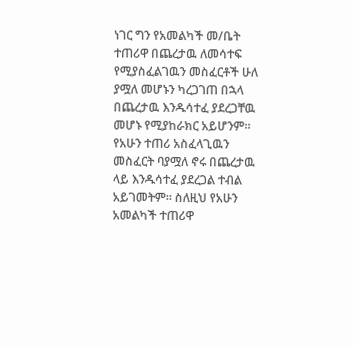ነገር ግን የአመልካች መ/ቤት ተጠሪዋ በጨረታዉ ለመሳተፍ የሚያስፈልገዉን መስፈርቶች ሁለ ያሟለ መሆኑን ካረጋገጠ በኋላ በጨረታዉ እንዱሳተፈ ያደረጋቸዉ መሆኑ የሚያከራክር አይሆንም።
የአሁን ተጠሪ አስፈላጊዉን መስፈርት ባያሟለ ኖሩ በጨረታዉ ላይ እንዱሳተፈ ያደረጋል ተብል አይገመትም። ስለዚህ የአሁን አመልካች ተጠሪዋ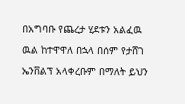በአግባቡ የጨረታ ሂደቱን አልፈዉ ዉል ከተዋዋለ በኋላ በሰም የታሸገ ኤንቨልፕ አላቀረቡም በማለት ይህን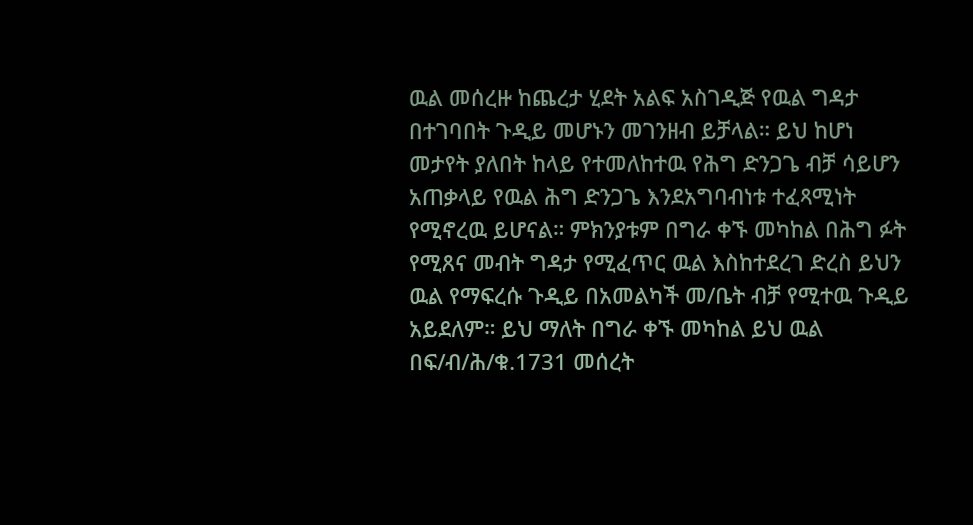ዉል መሰረዙ ከጨረታ ሂደት አልፍ አስገዲጅ የዉል ግዳታ በተገባበት ጉዲይ መሆኑን መገንዘብ ይቻላል። ይህ ከሆነ መታየት ያለበት ከላይ የተመለከተዉ የሕግ ድንጋጌ ብቻ ሳይሆን አጠቃላይ የዉል ሕግ ድንጋጌ እንደአግባብነቱ ተፈጻሚነት የሚኖረዉ ይሆናል። ምክንያቱም በግራ ቀኙ መካከል በሕግ ፉት የሚጸና መብት ግዳታ የሚፈጥር ዉል እስከተደረገ ድረስ ይህን ዉል የማፍረሱ ጉዲይ በአመልካች መ/ቤት ብቻ የሚተዉ ጉዲይ አይደለም። ይህ ማለት በግራ ቀኙ መካከል ይህ ዉል በፍ/ብ/ሕ/ቁ.1731 መሰረት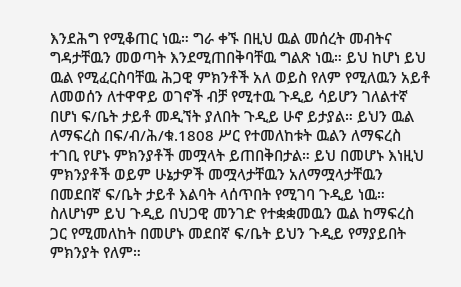እንደሕግ የሚቆጠር ነዉ። ግራ ቀኙ በዚህ ዉል መሰረት መብትና ግዳታቸዉን መወጣት እንደሚጠበቅባቸዉ ግልጽ ነዉ። ይህ ከሆነ ይህ ዉል የሚፈርስባቸዉ ሕጋዊ ምክንቶች አለ ወይስ የለም የሚለዉን አይቶ ለመወሰን ለተዋዋይ ወገኖች ብቻ የሚተዉ ጉዲይ ሳይሆን ገለልተኛ በሆነ ፍ/ቤት ታይቶ መዲኘት ያለበት ጉዲይ ሁኖ ይታያል። ይህን ዉል ለማፍረስ በፍ/ብ/ሕ/ቁ.1808 ሥር የተመለከቱት ዉልን ለማፍረስ ተገቢ የሆኑ ምክንያቶች መሟላት ይጠበቅበታል። ይህ በመሆኑ እነዚህ ምክንያቶች ወይም ሁኔታዎች መሟላታቸዉን አለማሟላታቸዉን በመደበኛ ፍ/ቤት ታይቶ እልባት ላሰጥበት የሚገባ ጉዲይ ነዉ። ስለሆነም ይህ ጉዲይ በህጋዊ መንገድ የተቋቋመዉን ዉል ከማፍረስ ጋር የሚመለከት በመሆኑ መደበኛ ፍ/ቤት ይህን ጉዲይ የማያይበት ምክንያት የለም።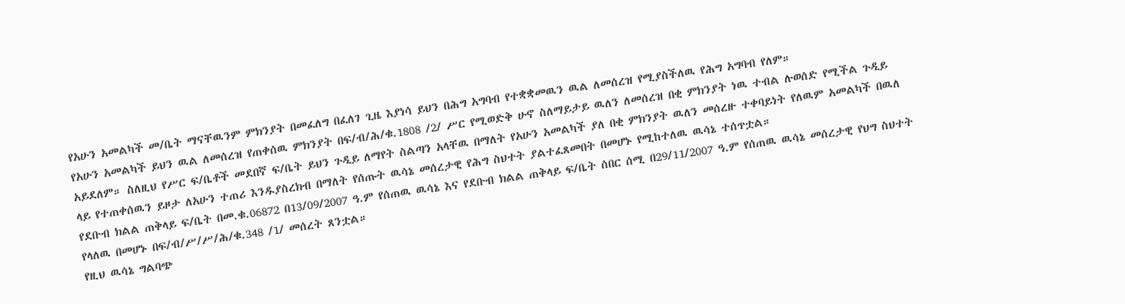የአሁን አመልካች መ/ቤት ማናቸዉንም ምክንያት በመፈለግ በፈለገ ጊዜ እያነሳ ይህን በሕግ አግባብ የተቋቋመዉን ዉል ለመሰረዝ የሚያስችለዉ የሕግ አግባብ የለም።
የአሁን አመልካች ይህን ዉል ለመሰረዝ የጠቀሰዉ ምክንያት በፍ/ብ/ሕ/ቁ.1808 /2/ ሥር የሚወድቅ ሁኖ ስለማይታይ ዉለን ለመሰረዝ በቂ ምክንያት ነዉ ተብል ሉወሰድ የሚችል ጉዲይ አይደለም። ስለዚህ የሥር ፍ/ቤቶች መደበኛ ፍ/ቤት ይህን ጉዲይ ለማየት ስልጣን አላቸዉ በማለት የአሁን አመልካች ያለ በቂ ምክንያት ዉለን መሰረዙ ተቀባይነት የለዉም አመልካች በዉለ ላይ የተጠቀሰዉን ይዞታ ለአሁን ተጠሪ እንዱያስረክብ በማለት የሰጡት ዉሳኔ መሰረታዊ የሕግ ስህተት ያልተፈጸመበት በመሆኑ የሚከተለዉ ዉሳኔ ተሰጥቷል።
የደቡብ ክልል ጠቅላይ ፍ/ቤት በመ.ቁ.06872 በ13/09/2007 ዓ.ም የሰጠዉ ዉሳኔ እና የደቡብ ክልል ጠቅላይ ፍ/ቤት ሰበር ሰሚ በ29/11/2007 ዓ.ም የሰጠዉ ዉሳኔ መሰረታዊ የህግ ስህተት የላለዉ በመሆኑ በፍ/ብ/ሥ/ሥ/ሕ/ቁ.348 /1/ መሰረት ጸንቷል።
የዚህ ዉሳኔ ግልባጭ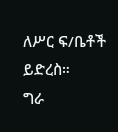ለሥር ፍ/ቤቶች ይድረስ።
ግራ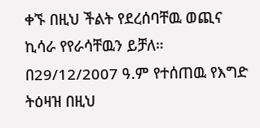ቀኙ በዚህ ችልት የደረሰባቸዉ ወጪና ኪሳራ የየራሳቸዉን ይቻለ።
በ29/12/2007 ዓ.ም የተሰጠዉ የእግድ ትዕዛዝ በዚህ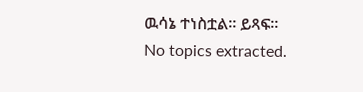ዉሳኔ ተነስቷል። ይጻፍ።
No topics extracted.